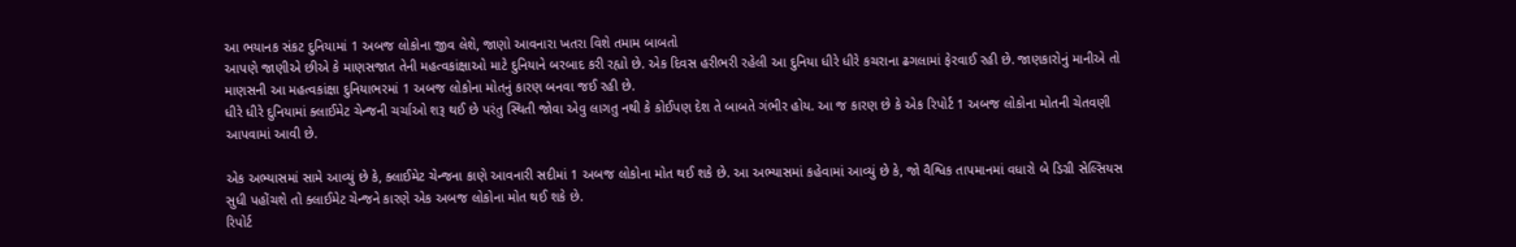આ ભયાનક સંકટ દુનિયામાં 1 અબજ લોકોના જીવ લેશે, જાણો આવનારા ખતરા વિશે તમામ બાબતો
આપણે જાણીએ છીએ કે માણસજાત તેની મહત્વકાંક્ષાઓ માટે દુનિયાને બરબાદ કરી રહ્યો છે. એક દિવસ હરીભરી રહેલી આ દુનિયા ધીરે ધીરે કચરાના ઢગલામાં ફેરવાઈ રહી છે. જાણકારોનું માનીએ તો માણસની આ મહત્વકાંક્ષા દુનિયાભરમાં 1 અબજ લોકોના મોતનું કારણ બનવા જઈ રહી છે.
ધીરે ધીરે દુનિયામાં ક્લાઈમેટ ચેન્જની ચર્ચાઓ શરૂ થઈ છે પરંતુ સ્થિતી જોવા એવુ લાગતુ નથી કે કોઈપણ દેશ તે બાબતે ગંભીર હોય. આ જ કારણ છે કે એક રિપોર્ટ 1 અબજ લોકોના મોતની ચેતવણી આપવામાં આવી છે.

એક અભ્યાસમાં સામે આવ્યું છે કે, ક્લાઈમેટ ચેન્જના કાણે આવનારી સદીમાં 1 અબજ લોકોના મોત થઈ શકે છે. આ અભ્યાસમાં કહેવામાં આવ્યું છે કે, જો વૈશ્વિક તાપમાનમાં વધારો બે ડિગ્રી સેલ્સિયસ સુધી પહોંચશે તો ક્લાઈમેટ ચેન્જને કારણે એક અબજ લોકોના મોત થઈ શકે છે.
રિપોર્ટ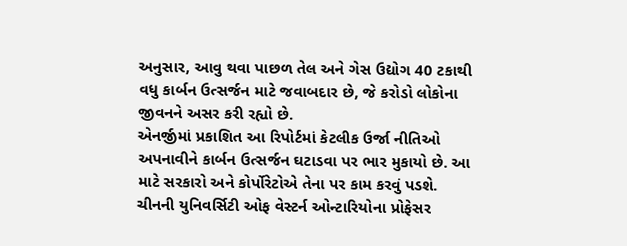અનુસાર, આવુ થવા પાછળ તેલ અને ગેસ ઉદ્યોગ 40 ટકાથી વધુ કાર્બન ઉત્સર્જન માટે જવાબદાર છે, જે કરોડો લોકોના જીવનને અસર કરી રહ્યો છે.
એનર્જીમાં પ્રકાશિત આ રિપોર્ટમાં કેટલીક ઉર્જા નીતિઓ અપનાવીને કાર્બન ઉત્સર્જન ઘટાડવા પર ભાર મુકાયો છે. આ માટે સરકારો અને કોર્પોરેટોએ તેના પર કામ કરવું પડશે.
ચીનની યુનિવર્સિટી ઓફ વેસ્ટર્ન ઓન્ટારિયોના પ્રોફેસર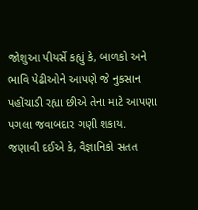જોશુઆ પીયર્સે કહ્યું કે, બાળકો અને ભાવિ પેઢીઓને આપણે જે નુકસાન પહોંચાડી રહ્યા છીએ તેના માટે આપણા પગલા જવાબદાર ગણી શકાય.
જણાવી દઈએ કે, વૈજ્ઞાનિકો સતત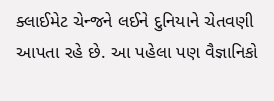ક્લાઈમેટ ચેન્જને લઈને દુનિયાને ચેતવણી આપતા રહે છે. આ પહેલા પણ વૈજ્ઞાનિકો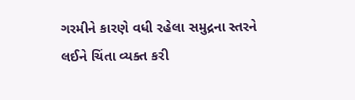ગરમીને કારણે વધી રહેલા સમુદ્રના સ્તરને લઈને ચિંતા વ્યક્ત કરી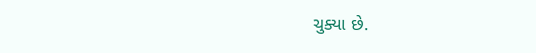ચુક્યા છે.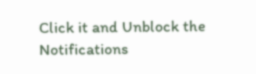Click it and Unblock the Notifications